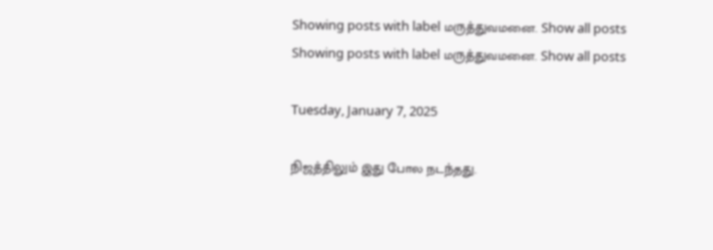Showing posts with label மருத்துவமனை. Show all posts
Showing posts with label மருத்துவமனை. Show all posts

Tuesday, January 7, 2025

நிஜத்திலும் இது போல நடந்தது.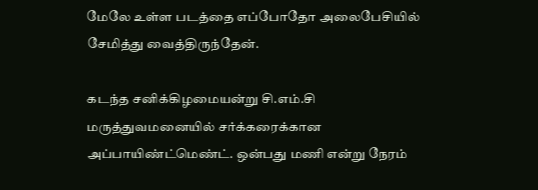மேலே உள்ள படத்தை எப்போதோ அலைபேசியில் சேமித்து வைத்திருந்தேன்.

கடந்த சனிக்கிழமையன்று சி.எம்.சி மருத்துவமனையில் சர்க்கரைக்கான அப்பாயிண்ட்மெண்ட். ஒன்பது மணி என்று நேரம்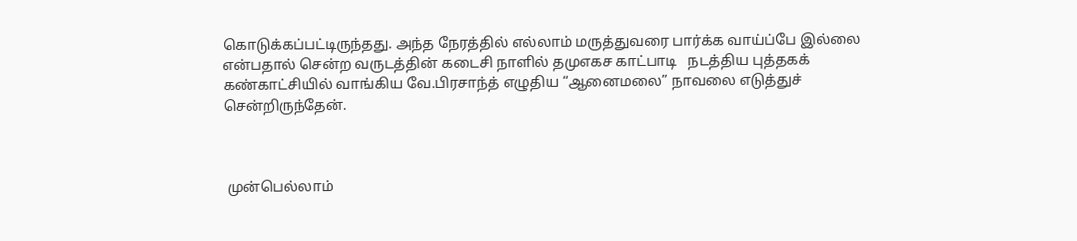கொடுக்கப்பட்டிருந்தது. அந்த நேரத்தில் எல்லாம் மருத்துவரை பார்க்க வாய்ப்பே இல்லை என்பதால் சென்ற வருடத்தின் கடைசி நாளில் தமுஎகச காட்பாடி   நடத்திய புத்தகக் கண்காட்சியில் வாங்கிய வே.பிரசாந்த் எழுதிய “ஆனைமலை” நாவலை எடுத்துச் சென்றிருந்தேன்.



 முன்பெல்லாம்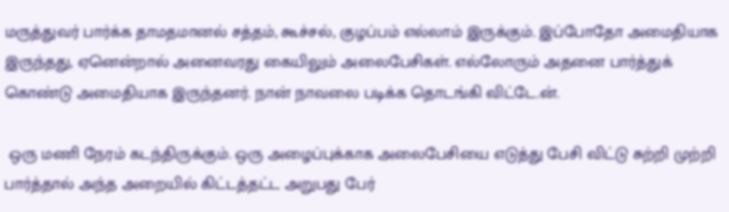மருத்துவர் பார்க்க தாமதமானல் சத்தம், கூச்சல், குழப்பம் எல்லாம் இருக்கும். இப்போதோ அமைதியாக இருந்தது, ஏனென்றால் அனைவரது கையிலும் அலைபேசிகள். எல்லோரும் அதனை பார்த்துக் கொண்டு அமைதியாக இருந்தனர். நான் நாவலை படிக்க தொடங்கி விட்டே.ன்.

 ஒரு மணி நேரம் கடந்திருக்கும். ஒரு அழைப்புக்காக அலைபேசியை எடுத்து பேசி விட்டு சுற்றி முற்றி பார்த்தால் அந்த அறையில் கிட்டத்தட்ட அறுபது பேர்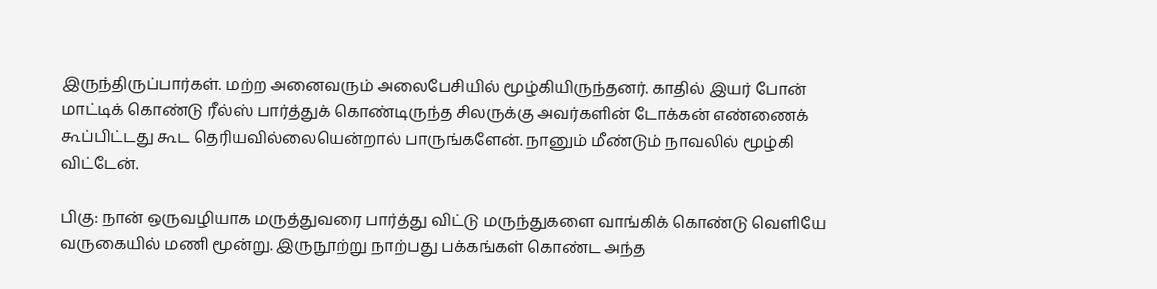இருந்திருப்பார்கள். மற்ற அனைவரும் அலைபேசியில் மூழ்கியிருந்தனர். காதில் இயர் போன் மாட்டிக் கொண்டு ரீல்ஸ் பார்த்துக் கொண்டிருந்த சிலருக்கு அவர்களின் டோக்கன் எண்ணைக் கூப்பிட்டது கூட தெரியவில்லையென்றால் பாருங்களேன். நானும் மீண்டும் நாவலில் மூழ்கி விட்டேன்.

பிகு: நான் ஒருவழியாக மருத்துவரை பார்த்து விட்டு மருந்துகளை வாங்கிக் கொண்டு வெளியே வருகையில் மணி மூன்று. இருநூற்று நாற்பது பக்கங்கள் கொண்ட அந்த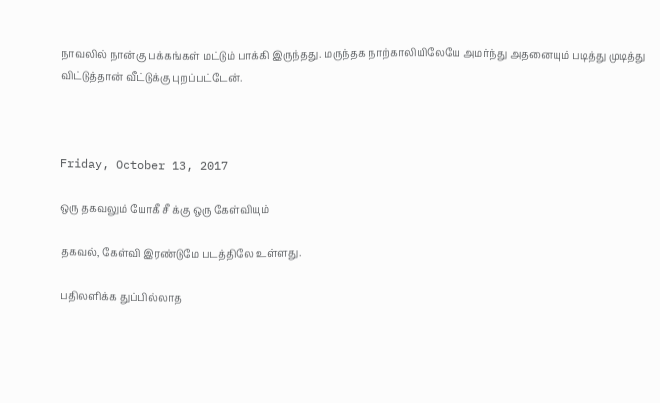நாவலில் நான்கு பக்கங்கள் மட்டும் பாக்கி இருந்தது. மருந்தக நாற்காலியிலேயே அமர்ந்து அதனையும் படித்து முடித்து விட்டுத்தான் வீட்டுக்கு புறப்பட்டேன்.



Friday, October 13, 2017

ஒரு தகவலும் யோகீ சீ க்கு ஒரு கேள்வியும்

தகவல், கேள்வி இரண்டுமே படத்திலே உள்ளது.

பதிலளிக்க துப்பில்லாத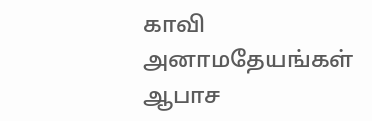காவி அனாமதேயங்கள் ஆபாச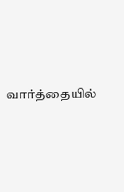வார்த்தையில்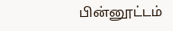பின்னூட்டம்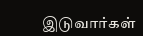இடுவார்கள்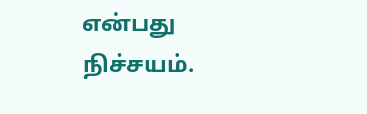என்பது நிச்சயம்.